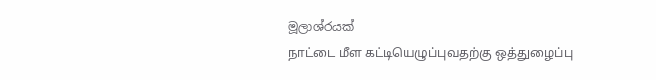මූලාශ්රයක්
நாட்டை மீள கட்டியெழுப்புவதற்கு ஒத்துழைப்பு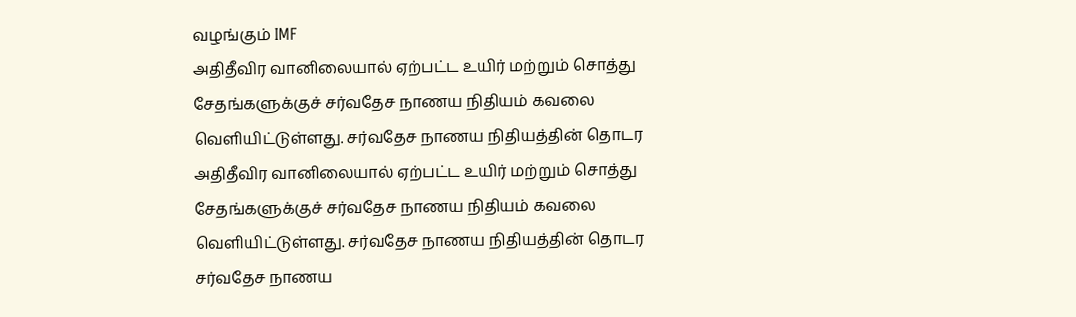வழங்கும் IMF
அதிதீவிர வானிலையால் ஏற்பட்ட உயிர் மற்றும் சொத்து சேதங்களுக்குச் சர்வதேச நாணய நிதியம் கவலை வெளியிட்டுள்ளது. சர்வதேச நாணய நிதியத்தின் தொடர
அதிதீவிர வானிலையால் ஏற்பட்ட உயிர் மற்றும் சொத்து சேதங்களுக்குச் சர்வதேச நாணய நிதியம் கவலை வெளியிட்டுள்ளது. சர்வதேச நாணய நிதியத்தின் தொடர
சர்வதேச நாணய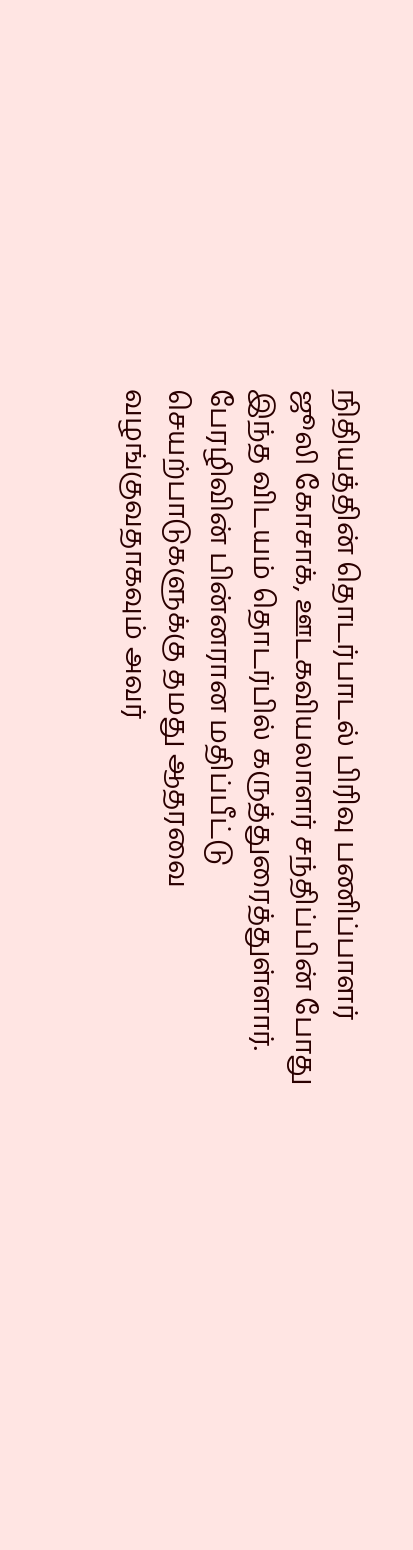நிதியத்தின் தொடர்பாடல் பிரிவு பணிப்பாளர் ஜூலி கோசாக், ஊடகவியலாளர் சந்திப்பின் போது இந்த விடயம் தொடர்பில் கருத்துரைத்துள்ளார். பேரழிவின் பின்னரான மதிப்பீட்டு செயற்பாடுகளுக்கு தமது ஆதரவை வழங்குவதாகவும் அவர்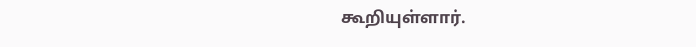கூறியுள்ளார்.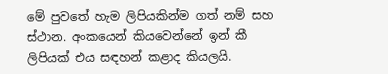මේ පුවතේ හැම ලිපියකින්ම ගත් නම් සහ ස්ථාන. අංකයෙන් කියවෙන්නේ ඉන් කී ලිපියක් එය සඳහන් කළාද කියලයි.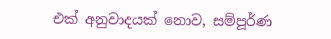එක් අනුවාදයක් නොව, සම්පූර්ණ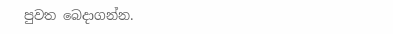පුවත බෙදාගන්න.